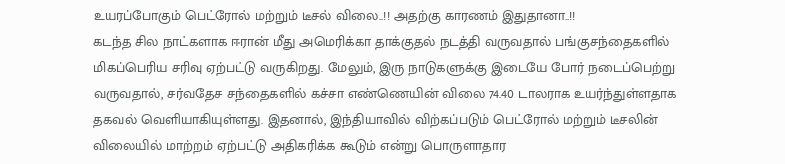உயரப்போகும் பெட்ரோல் மற்றும் டீசல் விலை..!! அதற்கு காரணம் இதுதானா..!!
கடந்த சில நாட்களாக ஈரான் மீது அமெரிக்கா தாக்குதல் நடத்தி வருவதால் பங்குசந்தைகளில் மிகப்பெரிய சரிவு ஏற்பட்டு வருகிறது. மேலும், இரு நாடுகளுக்கு இடையே போர் நடைப்பெற்று வருவதால், சர்வதேச சந்தைகளில் கச்சா எண்ணெயின் விலை 74.40 டாலராக உயர்ந்துள்ளதாக தகவல் வெளியாகியுள்ளது. இதனால், இந்தியாவில் விற்கப்படும் பெட்ரோல் மற்றும் டீசலின் விலையில் மாற்றம் ஏற்பட்டு அதிகரிக்க கூடும் என்று பொருளாதார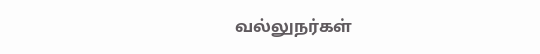வல்லுநர்கள்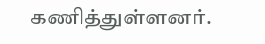கணித்துள்ளனர்.